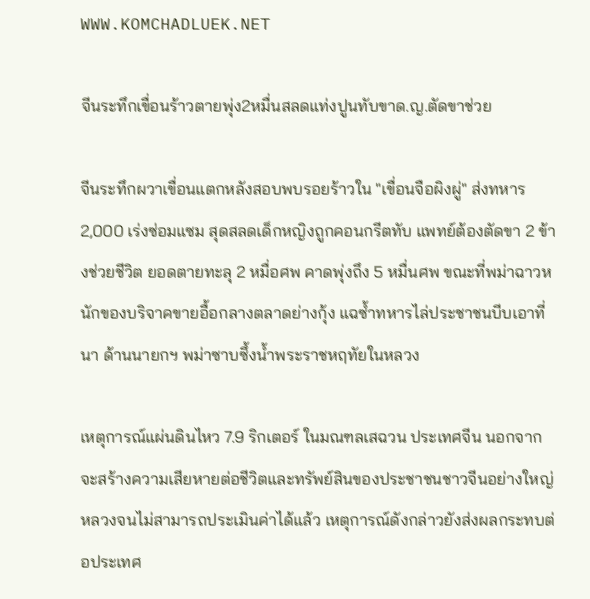WWW.KOMCHADLUEK.NET

จีนระทึกเขื่อนร้าวตายพุ่ง2หมื่นสลดแท่งปูนทับขาด.ญ.ตัดขาช่วย

จีนระทึกผวาเขื่อนแตกหลังสอบพบรอยร้าวใน "เขื่อนจือผิงผู่" ส่งทหาร 2,000 เร่งซ่อมแซม สุดสลดเด็กหญิงถูกคอนกรีตทับ แพทย์ต้องตัดขา 2 ข้างช่วยชีวิต ยอดตายทะลุ 2 หมื่อศพ คาดพุ่งถึง 5 หมื่นศพ ขณะที่พม่าฉาวหนักของบริจาคขายอื้อกลางตลาดย่างกุ้ง แฉซ้ำทหารไล่ประชาชนบีบเอาที่นา ด้านนายกฯ พม่าซาบซึ้งน้ำพระราชหฤทัยในหลวง

เหตุการณ์แผ่นดินไหว 7.9 ริกเตอร์ ในมณฑลเสฉวน ประเทศจีน นอกจากจะสร้างความเสียหายต่อชีวิตและทรัพย์สินของประชาชนชาวจีนอย่างใหญ่หลวงจนไม่สามารถประเมินค่าได้แล้ว เหตุการณ์ดังกล่าวยังส่งผลกระทบต่อประเทศ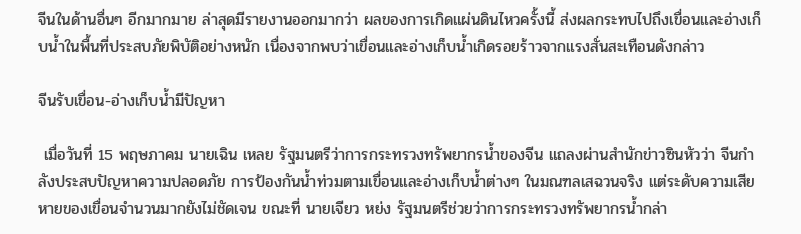จีนในด้านอื่นๆ อีกมากมาย ล่าสุดมีรายงานออกมากว่า ผลของการเกิดแผ่นดินไหวครั้งนี้ ส่งผลกระทบไปถึงเขื่อนและอ่างเก็บน้ำในพื้นที่ประสบภัยพิบัติอย่างหนัก เนื่องจากพบว่าเขื่อนและอ่างเก็บน้ำเกิดรอยร้าวจากแรงสั่นสะเทือนดังกล่าว

จีนรับเขื่อน-อ่างเก็บน้ำมีปัญหา

 เมื่อวันที่ 15 พฤษภาคม นายเฉิน เหลย รัฐมนตรีว่าการกระทรวงทรัพยากรน้ำของจีน แถลงผ่านสำนักข่าวซินหัวว่า จีนกำลังประสบปัญหาความปลอดภัย การป้องกันน้ำท่วมตามเขื่อนและอ่างเก็บน้ำต่างๆ ในมณฑลเสฉวนจริง แต่ระดับความเสียหายของเขื่อนจำนวนมากยังไม่ชัดเจน ขณะที่ นายเจียว หย่ง รัฐมนตรีช่วยว่าการกระทรวงทรัพยากรน้ำกล่า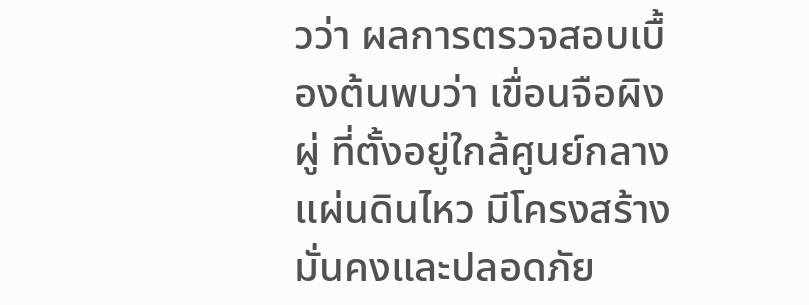วว่า ผลการตรวจสอบเบื้องต้นพบว่า เขื่อนจือผิงผู่ ที่ตั้งอยู่ใกล้ศูนย์กลางแผ่นดินไหว มีโครงสร้างมั่นคงและปลอดภัย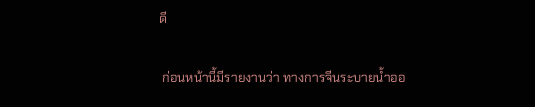ดี

 ก่อนหน้านี้มีรายงานว่า ทางการจีนระบายน้ำออ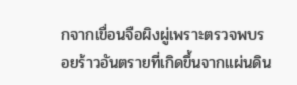กจากเขื่อนจือผิงผู่เพราะตรวจพบรอยร้าวอันตรายที่เกิดขึ้นจากแผ่นดิน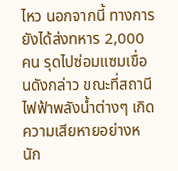ไหว นอกจากนี้ ทางการยังได้ส่งทหาร 2,000 คน รุดไปซ่อมแซมเขื่อนดังกล่าว ขณะที่สถานีไฟฟ้าพลังน้ำต่างๆ เกิดความเสียหายอย่างหนัก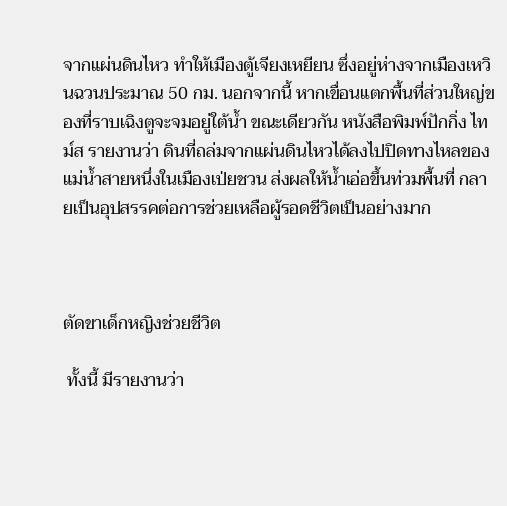จากแผ่นดินไหว ทำให้เมืองตู้เจียงเหยียน ซึ่งอยู่ห่างจากเมืองเหวินฉวนประมาณ 50 กม. นอกจากนี้ หากเขื่อนแตกพื้นที่ส่วนใหญ่ของที่ราบเฉิงตูจะจมอยู่ใต้น้ำ ขณะเดียวกัน หนังสือพิมพ์ปักกิ่ง ไทม์ส รายงานว่า ดินที่ถล่มจากแผ่นดินไหวได้ลงไปปิดทางไหลของแม่น้ำสายหนึ่งในเมืองเป่ยชวน ส่งผลให้น้ำเอ่อขึ้นท่วมพื้นที่ กลายเป็นอุปสรรคต่อการช่วยเหลือผู้รอดชีวิตเป็นอย่างมาก



ตัดขาเด็กหญิงช่วยชีวิต

 ทั้งนี้ มีรายงานว่า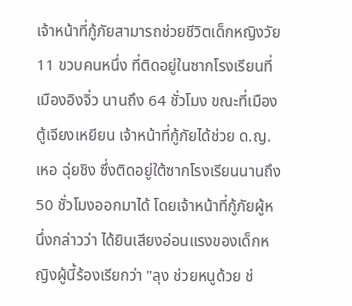เจ้าหน้าที่กู้ภัยสามารถช่วยชีวิตเด็กหญิงวัย 11 ขวบคนหนึ่ง ที่ติดอยู่ในซากโรงเรียนที่เมืองอิงจิ่ว นานถึง 64 ชั่วโมง ขณะที่เมืองตู้เจียงเหยียน เจ้าหน้าที่กู้ภัยได้ช่วย ด.ญ.เหอ ฉุ่ยชิง ซึ่งติดอยู่ใต้ซากโรงเรียนนานถึง 50 ชั่วโมงออกมาได้ โดยเจ้าหน้าที่กู้ภัยผู้หนึ่งกล่าวว่า ได้ยินเสียงอ่อนแรงของเด็กหญิงผู้นี้ร้องเรียกว่า "ลุง ช่วยหนูด้วย ช่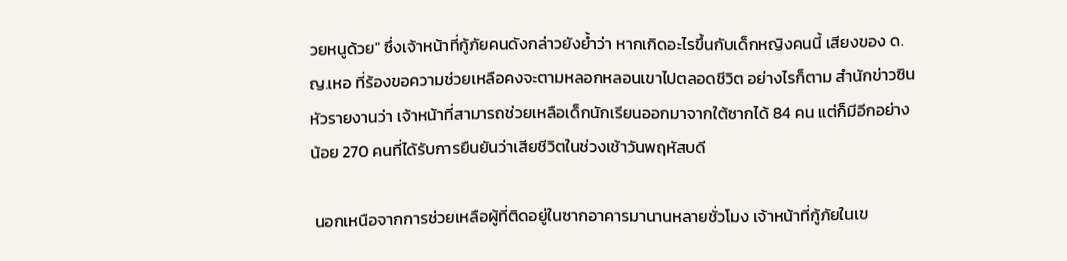วยหนูด้วย" ซึ่งเจ้าหน้าที่กู้ภัยคนดังกล่าวยังย้ำว่า หากเกิดอะไรขึ้นกับเด็กหญิงคนนี้ เสียงของ ด.ญ.เหอ ที่ร้องขอความช่วยเหลือคงจะตามหลอกหลอนเขาไปตลอดชีวิต อย่างไรก็ตาม สำนักข่าวซินหัวรายงานว่า เจ้าหน้าที่สามารถช่วยเหลือเด็กนักเรียนออกมาจากใต้ซากได้ 84 คน แต่ก็มีอีกอย่างน้อย 270 คนที่ได้รับการยืนยันว่าเสียชีวิตในช่วงเช้าวันพฤหัสบดี

 นอกเหนือจากการช่วยเหลือผู้ที่ติดอยู่ในซากอาคารมานานหลายชั่วโมง เจ้าหน้าที่กู้ภัยในเข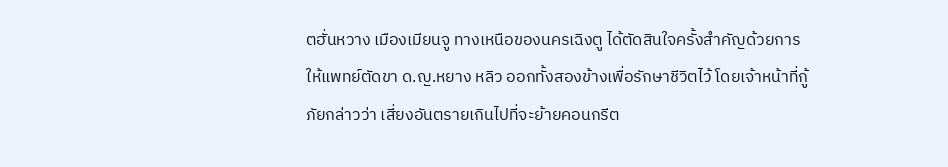ตฮั่นหวาง เมืองเมียนจู ทางเหนือของนครเฉิงตู ได้ตัดสินใจครั้งสำคัญด้วยการให้แพทย์ตัดขา ด.ญ.หยาง หลิว ออกทั้งสองข้างเพื่อรักษาชีวิตไว้ โดยเจ้าหน้าที่กู้ภัยกล่าวว่า เสี่ยงอันตรายเกินไปที่จะย้ายคอนกรีต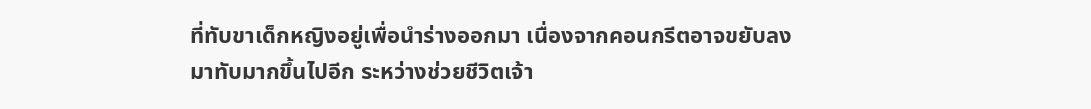ที่ทับขาเด็กหญิงอยู่เพื่อนำร่างออกมา เนื่องจากคอนกรีตอาจขยับลงมาทับมากขึ้นไปอีก ระหว่างช่วยชีวิตเจ้า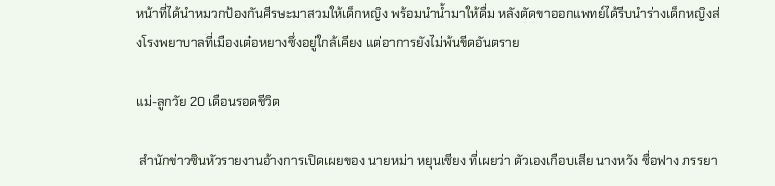หน้าที่ได้นำหมวกป้องกันศีรษะมาสวมให้เด็กหญิง พร้อมนำน้ำมาให้ดื่ม หลังตัดขาออกแพทย์ได้รีบนำร่างเด็กหญิงส่งโรงพยาบาลที่เมืองเต๋อหยางซึ่งอยู่ใกล้เคียง แต่อาการยังไม่พ้นขีดอันตราย

แม่-ลูกวัย 20 เดือนรอดชีวิต

 สำนักข่าวซินหัวรายงานอ้างการเปิดเผยของ นายหม่า หยุนเซียง ที่เผยว่า ตัวเองเกือบเสีย นางหวัง ซื่อฟาง ภรรยา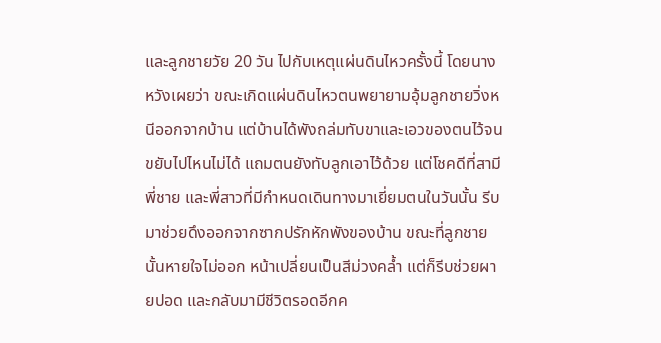และลูกชายวัย 20 วัน ไปกับเหตุแผ่นดินไหวครั้งนี้ โดยนางหวังเผยว่า ขณะเกิดแผ่นดินไหวตนพยายามอุ้มลูกชายวิ่งหนีออกจากบ้าน แต่บ้านได้พังถล่มทับขาและเอวของตนไว้จนขยับไปไหนไม่ได้ แถมตนยังทับลูกเอาไว้ด้วย แต่โชคดีที่สามี พี่ชาย และพี่สาวที่มีกำหนดเดินทางมาเยี่ยมตนในวันนั้น รีบมาช่วยดึงออกจากซากปรักหักพังของบ้าน ขณะที่ลูกชายนั้นหายใจไม่ออก หน้าเปลี่ยนเป็นสีม่วงคล้ำ แต่ก็รีบช่วยผายปอด และกลับมามีชีวิตรอดอีกค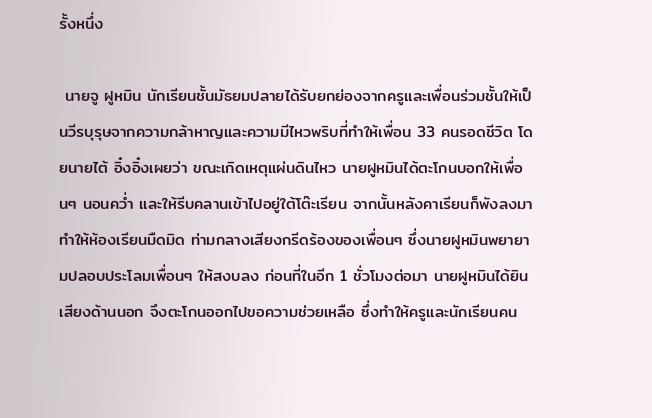รั้งหนึ่ง

 นายจู ฝูหมิน นักเรียนชั้นมัธยมปลายได้รับยกย่องจากครูและเพื่อนร่วมชั้นให้เป็นวีรบุรุษจากความกล้าหาญและความมีไหวพริบที่ทำให้เพื่อน 33 คนรอดชีวิต โดยนายไต้ อิ๋งอิ๋งเผยว่า ขณะเกิดเหตุแผ่นดินไหว นายฝูหมินได้ตะโกนบอกให้เพื่อนๆ นอนคว่ำ และให้รีบคลานเข้าไปอยู่ใต้โต๊ะเรียน จากนั้นหลังคาเรียนก็พังลงมา ทำให้ห้องเรียนมืดมิด ท่ามกลางเสียงกรีดร้องของเพื่อนๆ ซึ่งนายฝูหมินพยายามปลอบประโลมเพื่อนๆ ให้สงบลง ก่อนที่ในอีก 1 ชั่วโมงต่อมา นายฝูหมินได้ยินเสียงด้านนอก จึงตะโกนออกไปขอความช่วยเหลือ ซึ่งทำให้ครูและนักเรียนคน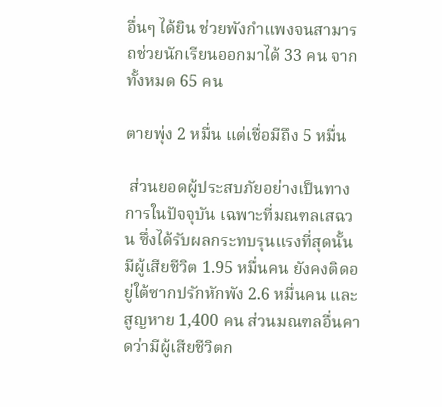อื่นๆ ได้ยิน ช่วยพังกำแพงจนสามารถช่วยนักเรียนออกมาได้ 33 คน จากทั้งหมด 65 คน

ตายพุ่ง 2 หมื่น แต่เชื่อมีถึง 5 หมื่น

 ส่วนยอดผู้ประสบภัยอย่างเป็นทางการในปัจจุบัน เฉพาะที่มณฑลเสฉวน ซึ่งได้รับผลกระทบรุนแรงที่สุดนั้น มีผู้เสียชีวิต 1.95 หมื่นคน ยังคงติดอยู่ใต้ซากปรักหักพัง 2.6 หมื่นคน และสูญหาย 1,400 คน ส่วนมณฑลอื่นคาดว่ามีผู้เสียชีวิตก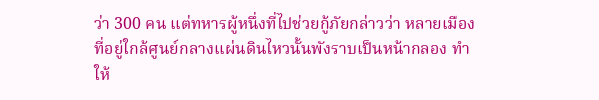ว่า 300 คน แต่ทหารผู้หนึ่งที่ไปช่วยกู้ภัยกล่าวว่า หลายเมืองที่อยู่ใกล้ศูนย์กลางแผ่นดินไหวนั้นพังราบเป็นหน้ากลอง ทำให้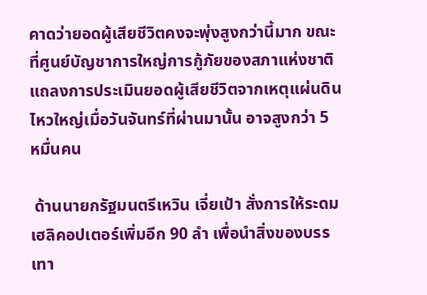คาดว่ายอดผู้เสียชีวิตคงจะพุ่งสูงกว่านี้มาก ขณะที่ศูนย์บัญชาการใหญ่การกู้ภัยของสภาแห่งชาติแถลงการประเมินยอดผู้เสียชีวิตจากเหตุแผ่นดินไหวใหญ่เมื่อวันจันทร์ที่ผ่านมานั้น อาจสูงกว่า 5 หมื่นคน

 ด้านนายกรัฐมนตรีเหวิน เจี่ยเป้า สั่งการให้ระดมเฮลิคอปเตอร์เพิ่มอีก 90 ลำ เพื่อนำสิ่งของบรรเทา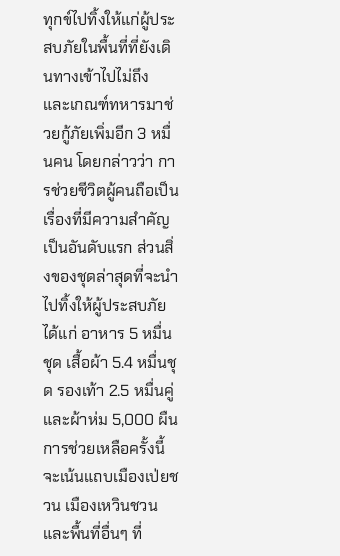ทุกข์ไปทิ้งให้แก่ผู้ประสบภัยในพื้นที่ที่ยังเดินทางเข้าไปไม่ถึง และเกณฑ์ทหารมาช่วยกู้ภัยเพิ่มอีก 3 หมื่นคน โดยกล่าวว่า การช่วยชีวิตผู้คนถือเป็นเรื่องที่มีความสำคัญเป็นอันดับแรก ส่วนสิ่งของชุดล่าสุดที่จะนำไปทิ้งให้ผู้ประสบภัย ได้แก่ อาหาร 5 หมื่นชุด เสื้อผ้า 5.4 หมื่นชุด รองเท้า 2.5 หมื่นคู่ และผ้าห่ม 5,000 ผืน การช่วยเหลือครั้งนี้จะเน้นแถบเมืองเป่ยชวน เมืองเหวินชวน และพื้นที่อื่นๆ ที่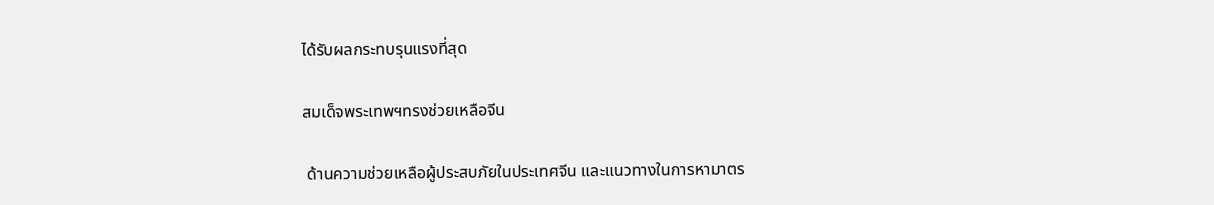ได้รับผลกระทบรุนแรงที่สุด

สมเด็จพระเทพฯทรงช่วยเหลือจีน

 ด้านความช่วยเหลือผู้ประสบภัยในประเทศจีน และแนวทางในการหามาตร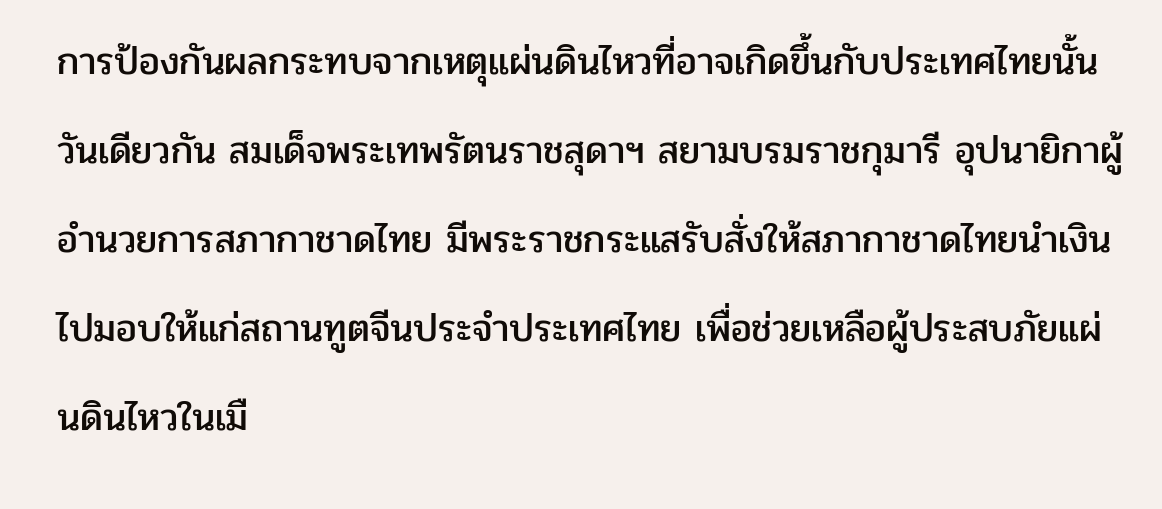การป้องกันผลกระทบจากเหตุแผ่นดินไหวที่อาจเกิดขึ้นกับประเทศไทยนั้น วันเดียวกัน สมเด็จพระเทพรัตนราชสุดาฯ สยามบรมราชกุมารี อุปนายิกาผู้อำนวยการสภากาชาดไทย มีพระราชกระแสรับสั่งให้สภากาชาดไทยนำเงินไปมอบให้แก่สถานทูตจีนประจำประเทศไทย เพื่อช่วยเหลือผู้ประสบภัยแผ่นดินไหวในเมื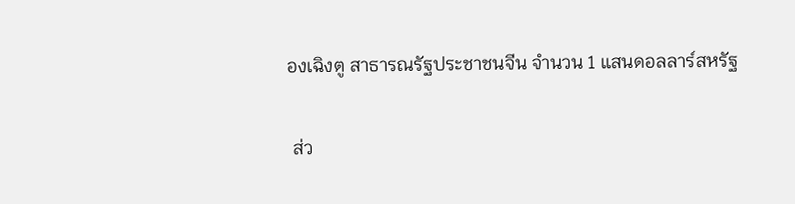องเฉิงตู สาธารณรัฐประชาชนจีน จำนวน 1 แสนดอลลาร์สหรัฐ

 ส่ว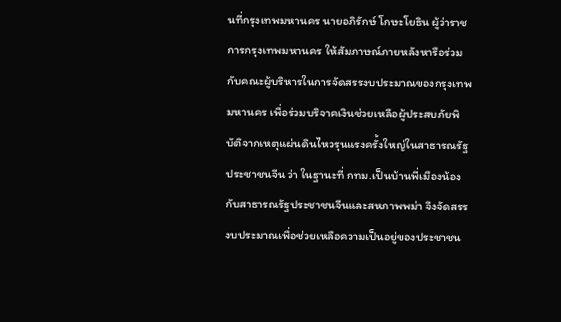นที่กรุงเทพมหานคร นายอภิรักษ์ โกษะโยธิน ผู้ว่าราชการกรุงเทพมหานคร ให้สัมภาษณ์ภายหลังหารือร่วมกับคณะผู้บริหารในการจัดสรรงบประมาณของกรุงเทพมหานคร เพื่อร่วมบริจาคเงินช่วยเหลือผู้ประสบภัยพิบัติจากเหตุแผ่นดินไหวรุนแรงครั้งใหญ่ในสาธารณรัฐประชาชนจีน ว่า ในฐานะที่ กทม.เป็นบ้านพี่เมืองน้องกับสาธารณรัฐประชาชนจีนและสหภาพพม่า จึงจัดสรรงบประมาณเพื่อช่วยเหลือความเป็นอยู่ของประชาชน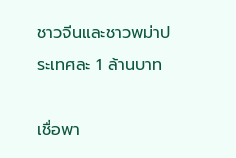ชาวจีนและชาวพม่าประเทศละ 1 ล้านบาท

เชื่อพา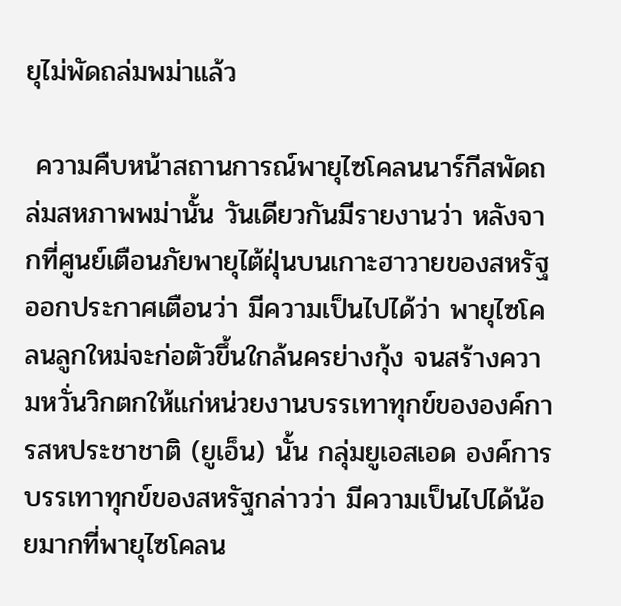ยุไม่พัดถล่มพม่าแล้ว

 ความคืบหน้าสถานการณ์พายุไซโคลนนาร์กีสพัดถล่มสหภาพพม่านั้น วันเดียวกันมีรายงานว่า หลังจากที่ศูนย์เตือนภัยพายุไต้ฝุ่นบนเกาะฮาวายของสหรัฐออกประกาศเตือนว่า มีความเป็นไปได้ว่า พายุไซโคลนลูกใหม่จะก่อตัวขึ้นใกล้นครย่างกุ้ง จนสร้างความหวั่นวิกตกให้แก่หน่วยงานบรรเทาทุกข์ขององค์การสหประชาชาติ (ยูเอ็น) นั้น กลุ่มยูเอสเอด องค์การบรรเทาทุกข์ของสหรัฐกล่าวว่า มีความเป็นไปได้น้อยมากที่พายุไซโคลน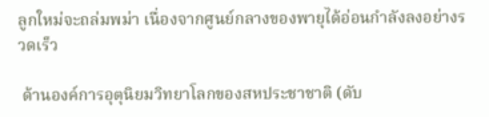ลูกใหม่จะถล่มพม่า เนื่องจากศูนย์กลางของพายุได้อ่อนกำลังลงอย่างรวดเร็ว

 ด้านองค์การอุตุนิยมวิทยาโลกของสหประชาชาติ (ดับ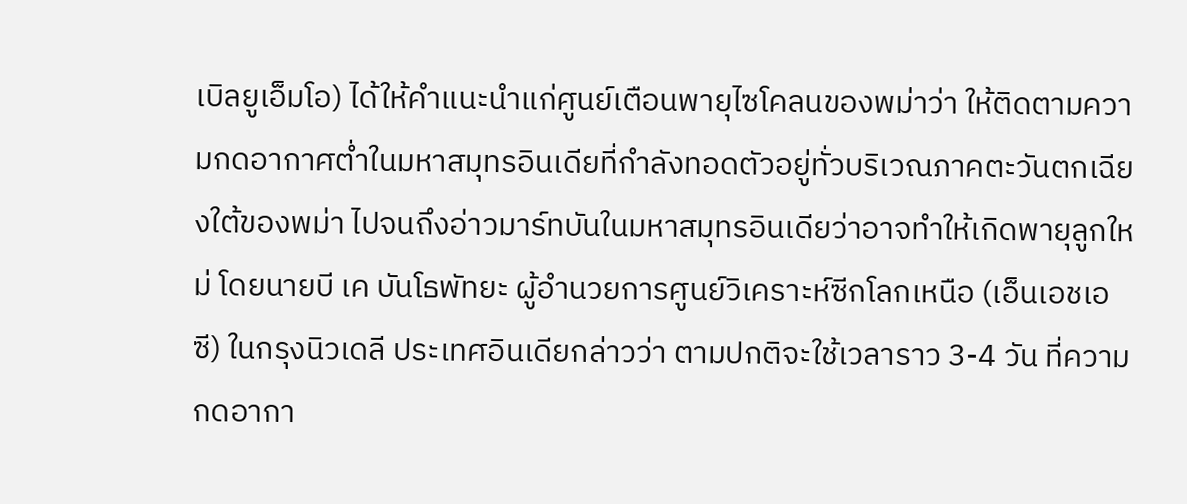เบิลยูเอ็มโอ) ได้ให้คำแนะนำแก่ศูนย์เตือนพายุไซโคลนของพม่าว่า ให้ติดตามความกดอากาศต่ำในมหาสมุทรอินเดียที่กำลังทอดตัวอยู่ทั่วบริเวณภาคตะวันตกเฉียงใต้ของพม่า ไปจนถึงอ่าวมาร์ทบันในมหาสมุทรอินเดียว่าอาจทำให้เกิดพายุลูกใหม่ โดยนายบี เค บันโธพัทยะ ผู้อำนวยการศูนย์วิเคราะห์ซีกโลกเหนือ (เอ็นเอชเอซี) ในกรุงนิวเดลี ประเทศอินเดียกล่าวว่า ตามปกติจะใช้เวลาราว 3-4 วัน ที่ความกดอากา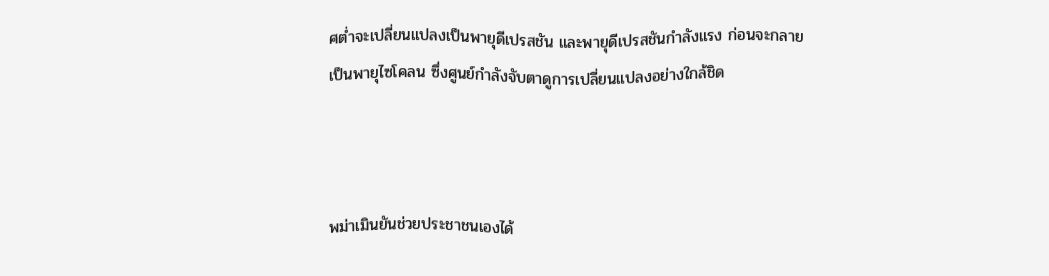ศต่ำจะเปลี่ยนแปลงเป็นพายุดีเปรสชัน และพายุดีเปรสชันกำลังแรง ก่อนจะกลายเป็นพายุไซโคลน ซึ่งศูนย์กำลังจับตาดูการเปลี่ยนแปลงอย่างใกล้ชิด



พม่าเมินยันช่วยประชาชนเองได้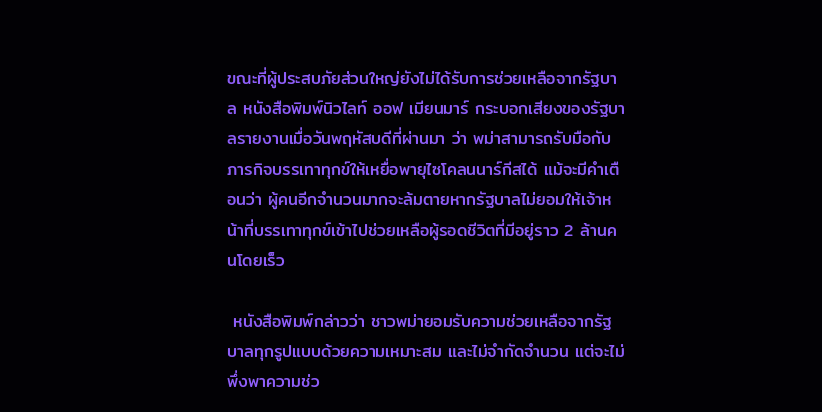ขณะที่ผู้ประสบภัยส่วนใหญ่ยังไม่ได้รับการช่วยเหลือจากรัฐบาล หนังสือพิมพ์นิวไลท์ ออฟ เมียนมาร์ กระบอกเสียงของรัฐบาลรายงานเมื่อวันพฤหัสบดีที่ผ่านมา ว่า พม่าสามารถรับมือกับภารกิจบรรเทาทุกข์ให้เหยื่อพายุไซโคลนนาร์กีสได้ แม้จะมีคำเตือนว่า ผู้คนอีกจำนวนมากจะล้มตายหากรัฐบาลไม่ยอมให้เจ้าหน้าที่บรรเทาทุกข์เข้าไปช่วยเหลือผู้รอดชีวิตที่มีอยู่ราว 2 ล้านคนโดยเร็ว

 หนังสือพิมพ์กล่าวว่า ชาวพม่ายอมรับความช่วยเหลือจากรัฐบาลทุกรูปแบบด้วยความเหมาะสม และไม่จำกัดจำนวน แต่จะไม่พึ่งพาความช่ว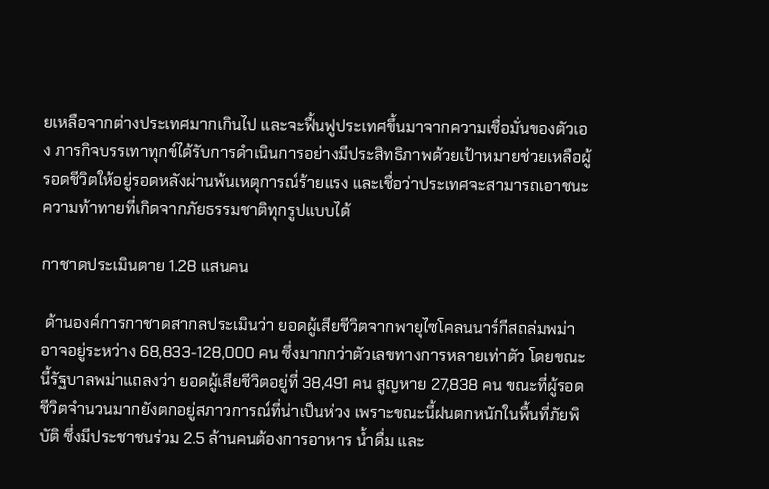ยเหลือจากต่างประเทศมากเกินไป และจะฟื้นฟูประเทศขึ้นมาจากความเชื่อมั่นของตัวเอง ภารกิจบรรเทาทุกข์ได้รับการดำเนินการอย่างมีประสิทธิภาพด้วยเป้าหมายช่วยเหลือผู้รอดชีวิตให้อยู่รอดหลังผ่านพ้นเหตุการณ์ร้ายแรง และเชื่อว่าประเทศจะสามารถเอาชนะความท้าทายที่เกิดจากภัยธรรมชาติทุกรูปแบบได้

กาชาดประเมินตาย 1.28 แสนคน

 ด้านองค์การกาชาดสากลประเมินว่า ยอดผู้เสียชีวิตจากพายุไซโคลนนาร์กีสถล่มพม่าอาจอยู่ระหว่าง 68,833-128,000 คน ซึ่งมากกว่าตัวเลขทางการหลายเท่าตัว โดยขณะนี้รัฐบาลพม่าแถลงว่า ยอดผู้เสียชีวิตอยู่ที่ 38,491 คน สูญหาย 27,838 คน ขณะที่ผู้รอดชีวิตจำนวนมากยังตกอยู่สภาวการณ์ที่น่าเป็นห่วง เพราะขณะนี้ฝนตกหนักในพื้นที่ภัยพิบัติ ซึ่งมีประชาชนร่วม 2.5 ล้านคนต้องการอาหาร น้ำดื่ม และ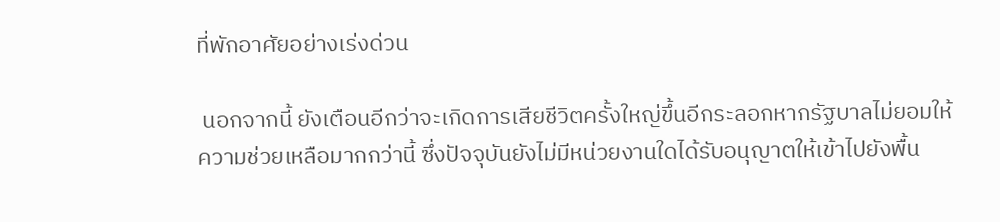ที่พักอาศัยอย่างเร่งด่วน

 นอกจากนี้ ยังเตือนอีกว่าจะเกิดการเสียชีวิตครั้งใหญ่ขึ้นอีกระลอกหากรัฐบาลไม่ยอมให้ความช่วยเหลือมากกว่านี้ ซึ่งปัจจุบันยังไม่มีหน่วยงานใดได้รับอนุญาตให้เข้าไปยังพื้น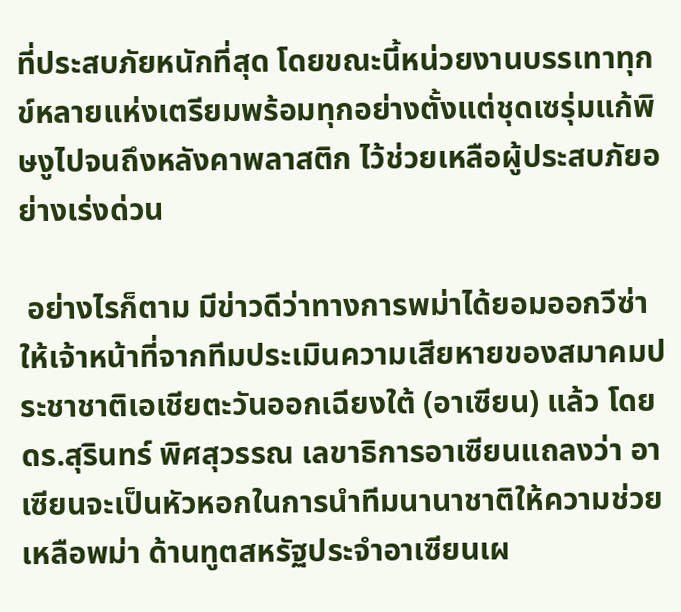ที่ประสบภัยหนักที่สุด โดยขณะนี้หน่วยงานบรรเทาทุกข์หลายแห่งเตรียมพร้อมทุกอย่างตั้งแต่ชุดเซรุ่มแก้พิษงูไปจนถึงหลังคาพลาสติก ไว้ช่วยเหลือผู้ประสบภัยอย่างเร่งด่วน

 อย่างไรก็ตาม มีข่าวดีว่าทางการพม่าได้ยอมออกวีซ่าให้เจ้าหน้าที่จากทีมประเมินความเสียหายของสมาคมประชาชาติเอเชียตะวันออกเฉียงใต้ (อาเซียน) แล้ว โดย ดร.สุรินทร์ พิศสุวรรณ เลขาธิการอาเซียนแถลงว่า อาเซียนจะเป็นหัวหอกในการนำทีมนานาชาติให้ความช่วยเหลือพม่า ด้านทูตสหรัฐประจำอาเซียนเผ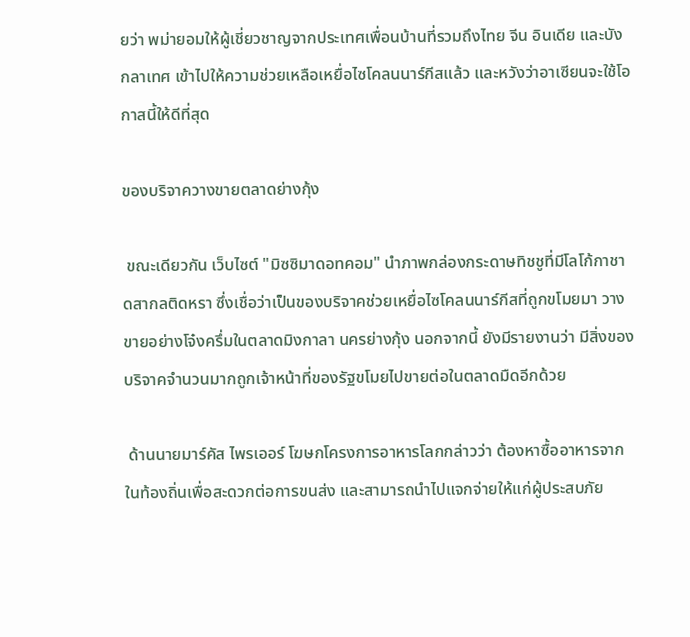ยว่า พม่ายอมให้ผู้เชี่ยวชาญจากประเทศเพื่อนบ้านที่รวมถึงไทย จีน อินเดีย และบังกลาเทศ เข้าไปให้ความช่วยเหลือเหยื่อไซโคลนนาร์กีสแล้ว และหวังว่าอาเซียนจะใช้โอกาสนี้ให้ดีที่สุด

ของบริจาควางขายตลาดย่างกุ้ง

 ขณะเดียวกัน เว็บไซต์ "มิซซิมาดอทคอม" นำภาพกล่องกระดาษทิชชูที่มีโลโก้กาชาดสากลติดหรา ซึ่งเชื่อว่าเป็นของบริจาคช่วยเหยื่อไซโคลนนาร์กีสที่ถูกขโมยมา วางขายอย่างโจ๋งครึ่มในตลาดมิงกาลา นครย่างกุ้ง นอกจากนี้ ยังมีรายงานว่า มีสิ่งของบริจาคจำนวนมากถูกเจ้าหน้าที่ของรัฐขโมยไปขายต่อในตลาดมืดอีกด้วย

 ด้านนายมาร์คัส ไพรเออร์ โฆษกโครงการอาหารโลกกล่าวว่า ต้องหาซื้ออาหารจากในท้องถิ่นเพื่อสะดวกต่อการขนส่ง และสามารถนำไปแจกจ่ายให้แก่ผู้ประสบภัย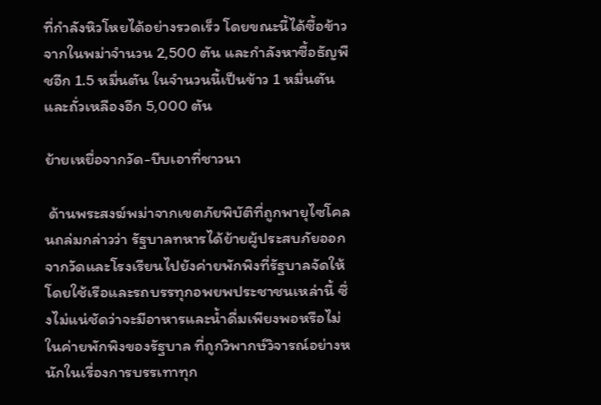ที่กำลังหิวโหยได้อย่างรวดเร็ว โดยขณะนี้ได้ซื้อข้าวจากในพม่าจำนวน 2,500 ตัน และกำลังหาซื้อธัญพืชอีก 1.5 หมื่นตัน ในจำนวนนี้เป็นข้าว 1 หมื่นตัน และถั่วเหลืองอีก 5,000 ตัน

ย้ายเหยื่อจากวัด-บีบเอาที่ชาวนา

 ด้านพระสงฆ์พม่าจากเขตภัยพิบัติที่ถูกพายุไซโคลนถล่มกล่าวว่า รัฐบาลทหารได้ย้ายผู้ประสบภัยออกจากวัดและโรงเรียนไปยังค่ายพักพิงที่รัฐบาลจัดให้ โดยใช้เรือและรถบรรทุกอพยพประชาชนเหล่านี้ ซึ่งไม่แน่ชัดว่าจะมีอาหารและน้ำดื่มเพียงพอหรือไม่ในค่ายพักพิงของรัฐบาล ที่ถูกวิพากษ์วิจารณ์อย่างหนักในเรื่องการบรรเทาทุก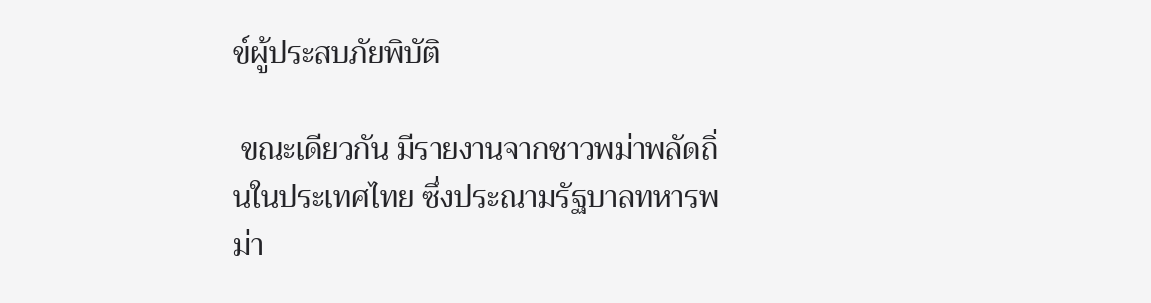ข์ผู้ประสบภัยพิบัติ

 ขณะเดียวกัน มีรายงานจากชาวพม่าพลัดถิ่นในประเทศไทย ซึ่งประณามรัฐบาลทหารพม่า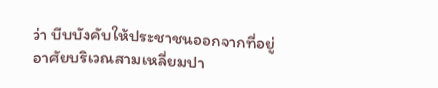ว่า บีบบังคับให้ประชาชนออกจากที่อยู่อาศัยบริเวณสามเหลี่ยมปา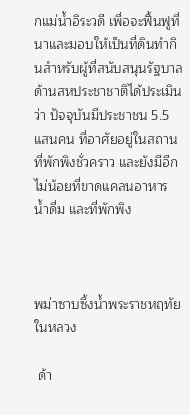กแม่น้ำอิระวดี เพื่อจะฟื้นฟูที่นาและมอบให้เป็นที่ดินทำกินสำหรับผู้ที่สนับสนุนรัฐบาล ด้านสหประชาชาติได้ประเมินว่า ปัจจุบันมีประชาชน 5.5 แสนคน ที่อาศัยอยู่ในสถานที่พักพิงชั่วคราว และยังมีอีกไม่น้อยที่ขาดแคลนอาหาร น้ำดื่ม และที่พักพิง



พม่าซาบซึ้งน้ำพระราชหฤทัยในหลวง

 ด้า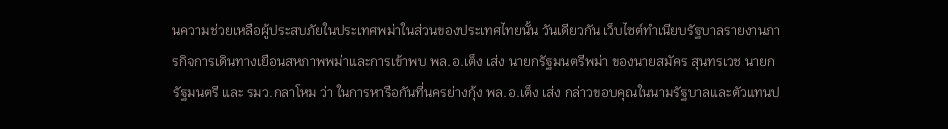นความช่วยเหลือผู้ประสบภัยในประเทศพม่าในส่วนของประเทศไทยนั้น วันเดียวกัน เว็บไซต์ทำเนียบรัฐบาลรายงานภารกิจการเดินทางเยือนสหภาพพม่าและการเข้าพบ พล.อ.เต็ง เส่ง นายกรัฐมนตรีพม่า ของนายสมัคร สุนทรเวช นายกรัฐมนตรี และ รมว.กลาโหม ว่า ในการหารือกันที่นครย่างกุ้ง พล.อ.เต็ง เส่ง กล่าวขอบคุณในนามรัฐบาลและตัวแทนป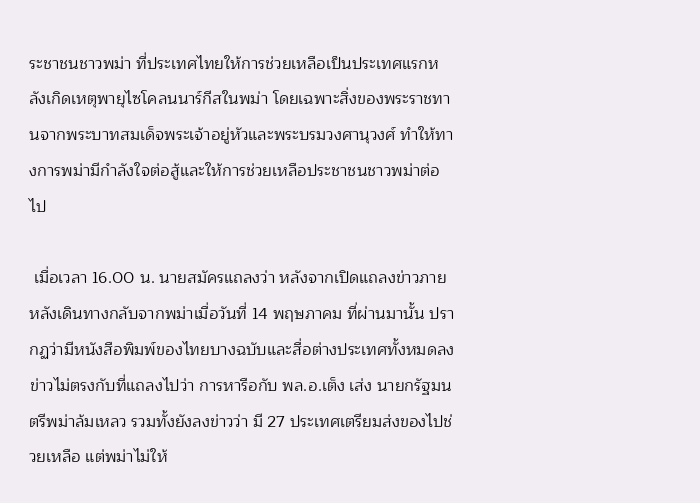ระชาชนชาวพม่า ที่ประเทศไทยให้การช่วยเหลือเป็นประเทศแรกหลังเกิดเหตุพายุไซโคลนนาร์กีสในพม่า โดยเฉพาะสิ่งของพระราชทานจากพระบาทสมเด็จพระเจ้าอยู่หัวและพระบรมวงศานุวงศ์ ทำให้ทางการพม่ามีกำลังใจต่อสู้และให้การช่วยเหลือประชาชนชาวพม่าต่อไป

 เมื่อเวลา 16.00 น. นายสมัครแถลงว่า หลังจากเปิดแถลงข่าวภายหลังเดินทางกลับจากพม่าเมื่อวันที่ 14 พฤษภาคม ที่ผ่านมานั้น ปรากฏว่ามีหนังสือพิมพ์ของไทยบางฉบับและสื่อต่างประเทศทั้งหมดลงข่าวไม่ตรงกับที่แถลงไปว่า การหารือกับ พล.อ.เต็ง เส่ง นายกรัฐมนตรีพม่าล้มเหลว รวมทั้งยังลงข่าวว่า มี 27 ประเทศเตรียมส่งของไปช่วยเหลือ แต่พม่าไม่ให้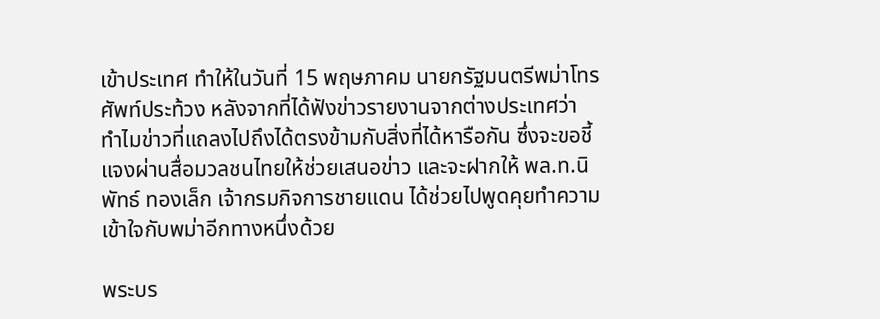เข้าประเทศ ทำให้ในวันที่ 15 พฤษภาคม นายกรัฐมนตรีพม่าโทรศัพท์ประท้วง หลังจากที่ได้ฟังข่าวรายงานจากต่างประเทศว่า ทำไมข่าวที่แถลงไปถึงได้ตรงข้ามกับสิ่งที่ได้หารือกัน ซึ่งจะขอชี้แจงผ่านสื่อมวลชนไทยให้ช่วยเสนอข่าว และจะฝากให้ พล.ท.นิพัทธ์ ทองเล็ก เจ้ากรมกิจการชายแดน ได้ช่วยไปพูดคุยทำความเข้าใจกับพม่าอีกทางหนึ่งด้วย

พระบร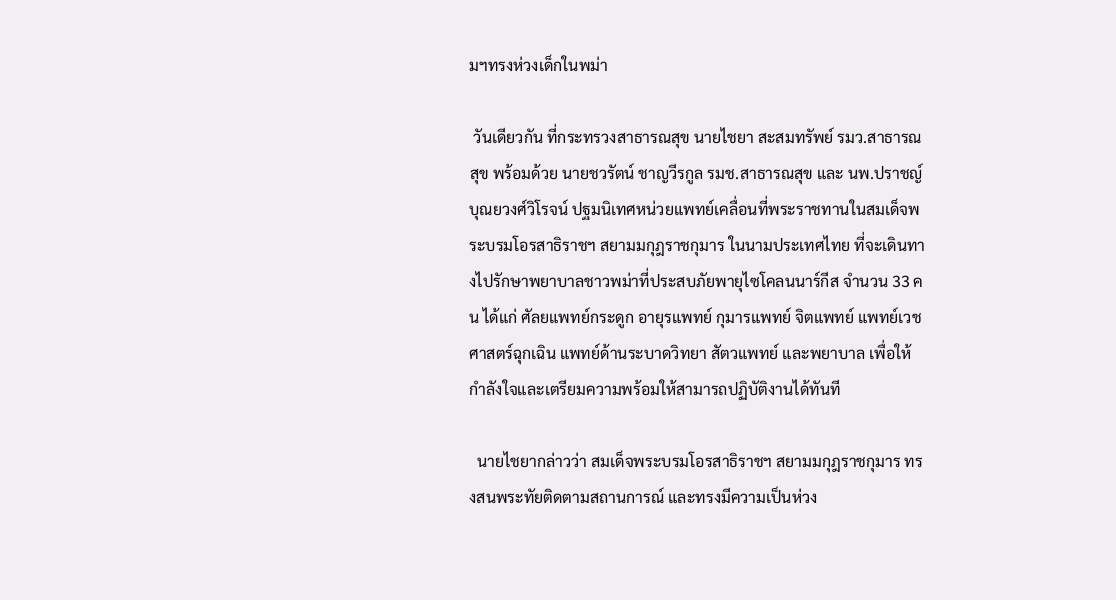มฯทรงห่วงเด็กในพม่า

 วันเดียวกัน ที่กระทรวงสาธารณสุข นายไชยา สะสมทรัพย์ รมว.สาธารณสุข พร้อมด้วย นายชวรัตน์ ชาญวีรกูล รมช.สาธารณสุข และ นพ.ปราชญ์ บุณยวงศ์วิโรจน์ ปฐมนิเทศหน่วยแพทย์เคลื่อนที่พระราชทานในสมเด็จพระบรมโอรสาธิราชฯ สยามมกุฎราชกุมาร ในนามประเทศไทย ที่จะเดินทางไปรักษาพยาบาลชาวพม่าที่ประสบภัยพายุไซโคลนนาร์กีส จำนวน 33 คน ได้แก่ ศัลยแพทย์กระดูก อายุรแพทย์ กุมารแพทย์ จิตแพทย์ แพทย์เวชศาสตร์ฉุกเฉิน แพทย์ด้านระบาดวิทยา สัตวแพทย์ และพยาบาล เพื่อให้กำลังใจและเตรียมความพร้อมให้สามารถปฏิบัติงานได้ทันที

  นายไชยากล่าวว่า สมเด็จพระบรมโอรสาธิราชฯ สยามมกุฎราชกุมาร ทรงสนพระทัยติดตามสถานการณ์ และทรงมีความเป็นห่วง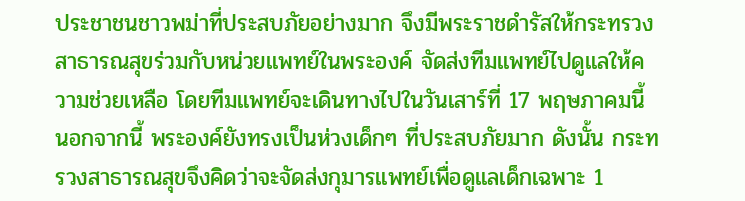ประชาชนชาวพม่าที่ประสบภัยอย่างมาก จึงมีพระราชดำรัสให้กระทรวงสาธารณสุขร่วมกับหน่วยแพทย์ในพระองค์ จัดส่งทีมแพทย์ไปดูแลให้ความช่วยเหลือ โดยทีมแพทย์จะเดินทางไปในวันเสาร์ที่ 17 พฤษภาคมนี้ นอกจากนี้ พระองค์ยังทรงเป็นห่วงเด็กๆ ที่ประสบภัยมาก ดังนั้น กระทรวงสาธารณสุขจึงคิดว่าจะจัดส่งกุมารแพทย์เพื่อดูแลเด็กเฉพาะ 1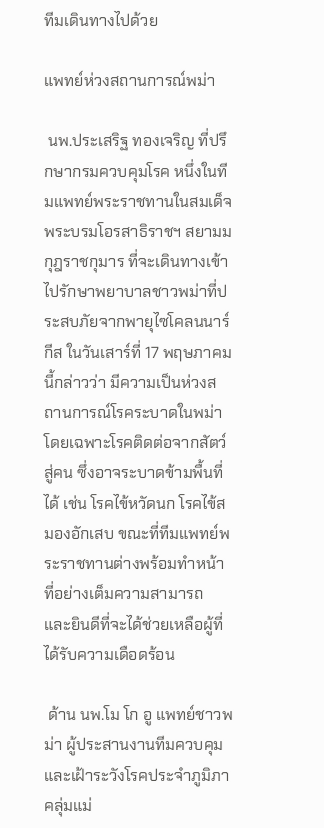ทีมเดินทางไปด้วย

แพทย์ห่วงสถานการณ์พม่า

 นพ.ประเสริฐ ทองเจริญ ที่ปรึกษากรมควบคุมโรค หนึ่งในทีมแพทย์พระราชทานในสมเด็จพระบรมโอรสาธิราชฯ สยามมกุฎราชกุมาร ที่จะเดินทางเข้าไปรักษาพยาบาลชาวพม่าที่ประสบภัยจากพายุไซโคลนนาร์กีส ในวันเสาร์ที่ 17 พฤษภาคมนี้กล่าวว่า มีความเป็นห่วงสถานการณ์โรคระบาดในพม่า โดยเฉพาะโรคติดต่อจากสัตว์สู่คน ซึ่งอาจระบาดข้ามพื้นที่ได้ เช่น โรคไข้หวัดนก โรคไข้สมองอักเสบ ขณะที่ทีมแพทย์พระราชทานต่างพร้อมทำหน้าที่อย่างเต็มความสามารถ และยินดีที่จะได้ช่วยเหลือผู้ที่ได้รับความเดือดร้อน

 ด้าน นพ.โม โก อู แพทย์ชาวพม่า ผู้ประสานงานทีมควบคุมและเฝ้าระวังโรคประจำภูมิภาคลุ่มแม่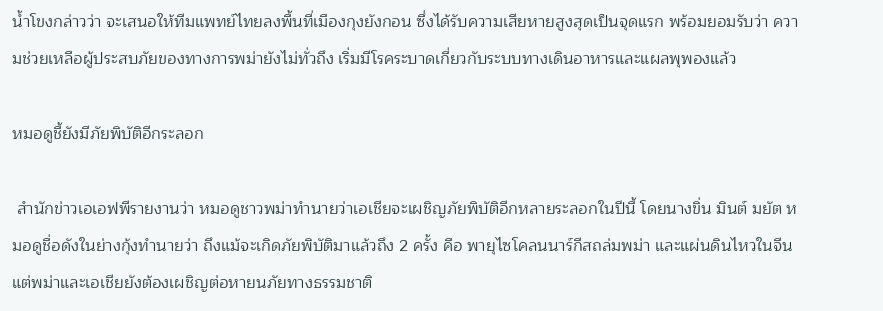น้ำโขงกล่าวว่า จะเสนอให้ทีมแพทย์ไทยลงพื้นที่เมืองกุงยังกอน ซึ่งได้รับความเสียหายสูงสุดเป็นจุดแรก พร้อมยอมรับว่า ความช่วยเหลือผู้ประสบภัยของทางการพม่ายังไม่ทั่วถึง เริ่มมีโรคระบาดเกี่ยวกับระบบทางเดินอาหารและแผลพุพองแล้ว

หมอดูชี้ยังมีภัยพิบัติอีกระลอก

 สำนักข่าวเอเอฟพีรายงานว่า หมอดูชาวพม่าทำนายว่าเอเชียจะเผชิญภัยพิบัติอีกหลายระลอกในปีนี้ โดยนางขิ่น มินต์ มยัต หมอดูชื่อดังในย่างกุ้งทำนายว่า ถึงแม้จะเกิดภัยพิบัติมาแล้วถึง 2 ครั้ง คือ พายุไซโคลนนาร์กีสถล่มพม่า และแผ่นดินไหวในจีน แต่พม่าและเอเชียยังต้องเผชิญต่อหายนภัยทางธรรมชาติ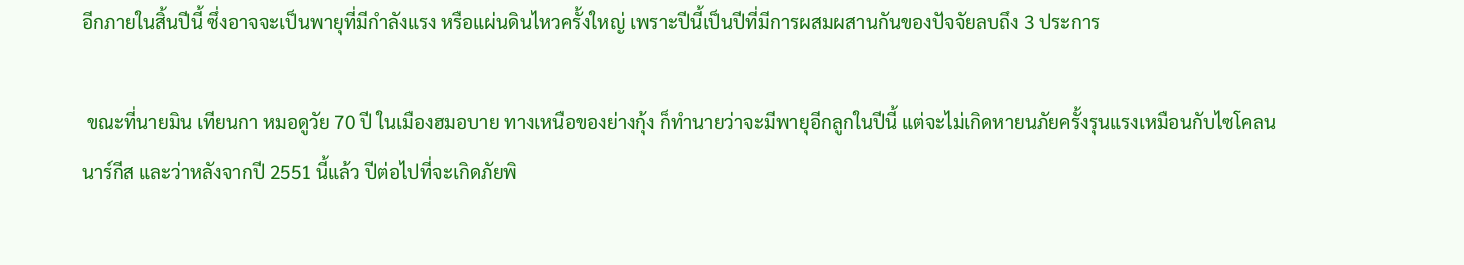อีกภายในสิ้นปีนี้ ซึ่งอาจจะเป็นพายุที่มีกำลังแรง หรือแผ่นดินไหวครั้งใหญ่ เพราะปีนี้เป็นปีที่มีการผสมผสานกันของปัจจัยลบถึง 3 ประการ

 ขณะที่นายมิน เทียนกา หมอดูวัย 70 ปี ในเมืองฮมอบาย ทางเหนือของย่างกุ้ง ก็ทำนายว่าจะมีพายุอีกลูกในปีนี้ แต่จะไม่เกิดหายนภัยครั้งรุนแรงเหมือนกับไซโคลนนาร์กีส และว่าหลังจากปี 2551 นี้แล้ว ปีต่อไปที่จะเกิดภัยพิ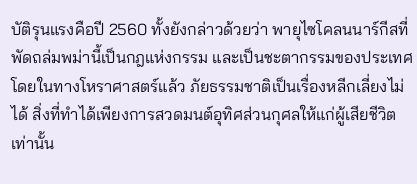บัติรุนแรงคือปี 2560 ทั้งยังกล่าวด้วยว่า พายุไซโคลนนาร์กีสที่พัดถล่มพม่านี้เป็นกฎแห่งกรรม และเป็นชะตากรรมของประเทศ โดยในทางโหราศาสตร์แล้ว ภัยธรรมชาติเป็นเรื่องหลีกเลี่ยงไม่ได้ สิ่งที่ทำได้เพียงการสวดมนต์อุทิศส่วนกุศลให้แก่ผู้เสียชีวิตเท่านั้น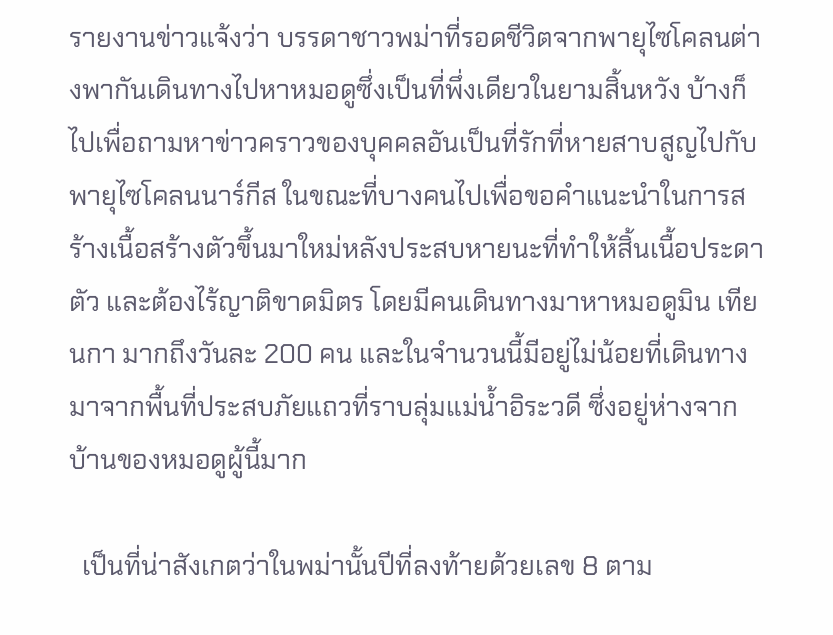รายงานข่าวแจ้งว่า บรรดาชาวพม่าที่รอดชีวิตจากพายุไซโคลนต่างพากันเดินทางไปหาหมอดูซึ่งเป็นที่พึ่งเดียวในยามสิ้นหวัง บ้างก็ไปเพื่อถามหาข่าวคราวของบุคคลอันเป็นที่รักที่หายสาบสูญไปกับพายุไซโคลนนาร์กีส ในขณะที่บางคนไปเพื่อขอคำแนะนำในการสร้างเนื้อสร้างตัวขึ้นมาใหม่หลังประสบหายนะที่ทำให้สิ้นเนื้อประดาตัว และต้องไร้ญาติขาดมิตร โดยมีคนเดินทางมาหาหมอดูมิน เทียนกา มากถึงวันละ 200 คน และในจำนวนนี้มีอยู่ไม่น้อยที่เดินทางมาจากพื้นที่ประสบภัยแถวที่ราบลุ่มแม่น้ำอิระวดี ซึ่งอยู่ห่างจากบ้านของหมอดูผู้นี้มาก

  เป็นที่น่าสังเกตว่าในพม่านั้นปีที่ลงท้ายด้วยเลข 8 ตาม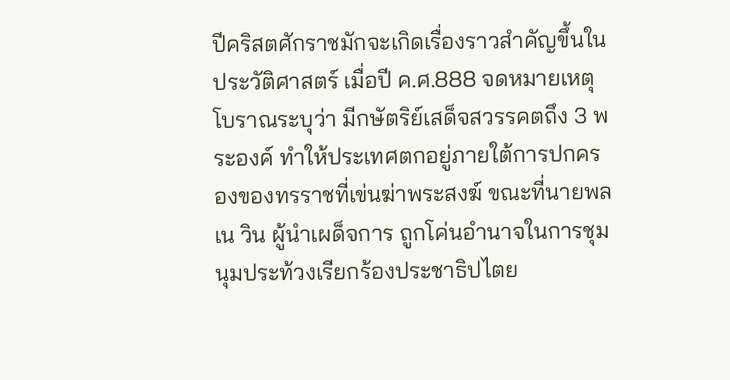ปีคริสตศักราชมักจะเกิดเรื่องราวสำคัญขึ้นในประวัติศาสตร์ เมื่อปี ค.ศ.888 จดหมายเหตุโบราณระบุว่า มีกษัตริย์เสด็จสวรรคตถึง 3 พระองค์ ทำให้ประเทศตกอยู่ภายใต้การปกครองของทรราชที่เข่นฆ่าพระสงฆ์ ขณะที่นายพลเน วิน ผู้นำเผด็จการ ถูกโค่นอำนาจในการชุมนุมประท้วงเรียกร้องประชาธิปไตย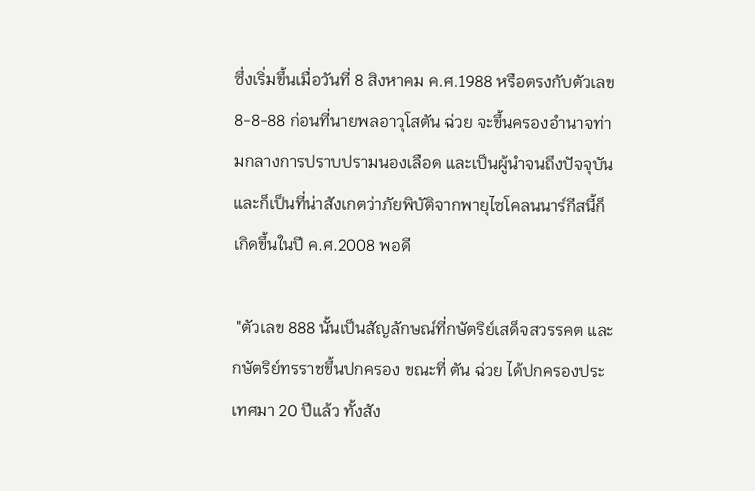ซึ่งเริ่มขึ้นเมื่อวันที่ 8 สิงหาคม ค.ศ.1988 หรือตรงกับตัวเลข 8-8-88 ก่อนที่นายพลอาวุโสตัน ฉ่วย จะขึ้นครองอำนาจท่ามกลางการปราบปรามนองเลือด และเป็นผู้นำจนถึงปัจจุบัน และก็เป็นที่น่าสังเกตว่าภัยพิบัติจากพายุไซโคลนนาร์กีสนี้ก็เกิดขึ้นในปี ค.ศ.2008 พอดี

 "ตัวเลข 888 นั้นเป็นสัญลักษณ์ที่กษัตริย์เสด็จสวรรคต และกษัตริย์ทรราชขึ้นปกครอง ขณะที่ ตัน ฉ่วย ได้ปกครองประเทศมา 20 ปีแล้ว ทั้งสัง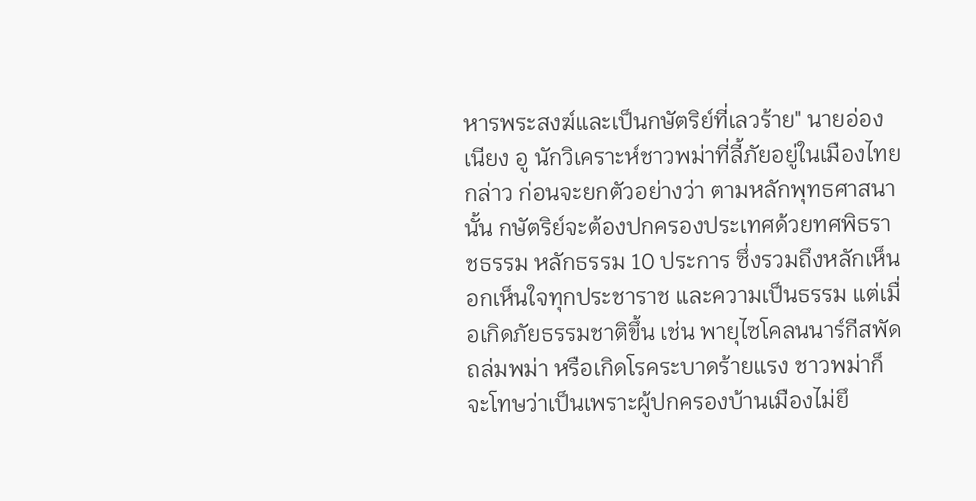หารพระสงฆ์และเป็นกษัตริย์ที่เลวร้าย" นายอ่อง เนียง อู นักวิเคราะห์ชาวพม่าที่ลี้ภัยอยู่ในเมืองไทยกล่าว ก่อนจะยกตัวอย่างว่า ตามหลักพุทธศาสนานั้น กษัตริย์จะต้องปกครองประเทศด้วยทศพิธราชธรรม หลักธรรม 10 ประการ ซึ่งรวมถึงหลักเห็นอกเห็นใจทุกประชาราช และความเป็นธรรม แต่เมื่อเกิดภัยธรรมชาติขึ้น เช่น พายุไซโคลนนาร์กีสพัดถล่มพม่า หรือเกิดโรคระบาดร้ายแรง ชาวพม่าก็จะโทษว่าเป็นเพราะผู้ปกครองบ้านเมืองไม่ยึ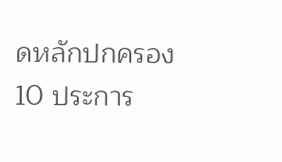ดหลักปกครอง 10 ประการ